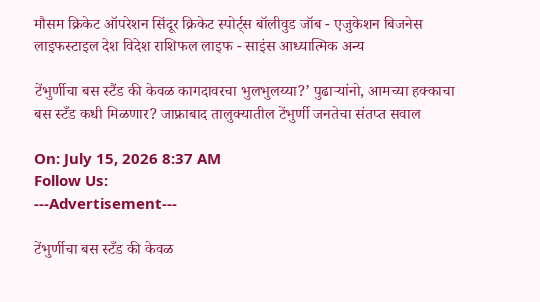मौसम क्रिकेट ऑपरेशन सिंदूर क्रिकेट स्पोर्ट्स बॉलीवुड जॉब - एजुकेशन बिजनेस लाइफस्टाइल देश विदेश राशिफल लाइफ - साइंस आध्यात्मिक अन्य

टेंभुर्णीचा बस स्टैंड की केवळ कागदावरचा भुलभुलय्या?’ पुढाऱ्यांनो, आमच्या हक्काचा बस स्टँड कधी मिळणार? जाफ्राबाद तालुक्यातील टेंभुर्णी जनतेचा संतप्त सवाल

On: July 15, 2026 8:37 AM
Follow Us:
---Advertisement---

टेंभुर्णीचा बस स्टँड की केवळ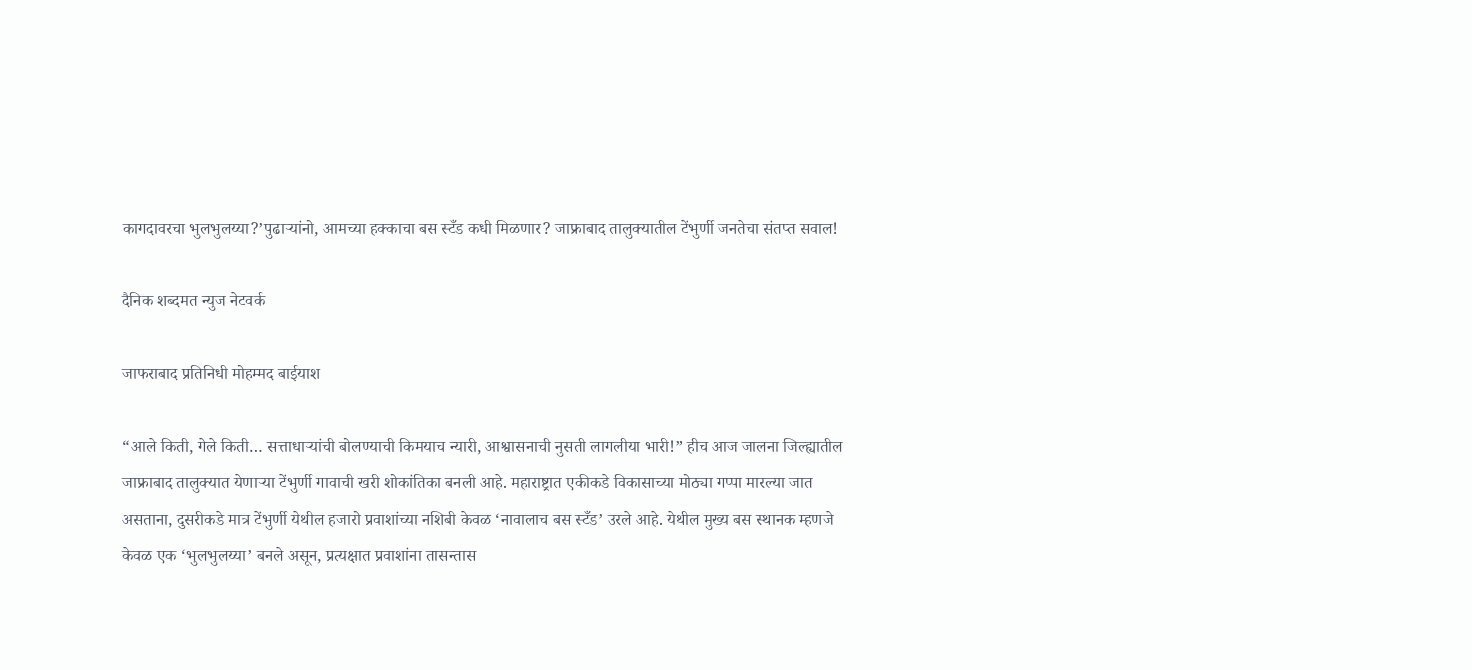कागदावरचा भुलभुलय्या?’पुढाऱ्यांनो, आमच्या हक्काचा बस स्टँड कधी मिळणार? जाफ्राबाद तालुक्यातील टेंभुर्णी जनतेचा संतप्त सवाल!

दैनिक शब्दमत न्युज नेटवर्क

जाफराबाद प्रतिनिधी मोहम्मद बाईयाश

“आले किती, गेले किती… सत्ताधाऱ्यांची बोलण्याची किमयाच न्यारी, आश्वासनाची नुसती लागलीया भारी!” हीच आज जालना जिल्ह्यातील जाफ्राबाद तालुक्यात येणाऱ्या टेंभुर्णी गावाची खरी शोकांतिका बनली आहे. महाराष्ट्रात एकीकडे विकासाच्या मोठ्या गप्पा मारल्या जात असताना, दुसरीकडे मात्र टेंभुर्णी येथील हजारो प्रवाशांच्या नशिबी केवळ ‘नावालाच बस स्टँड’ उरले आहे. येथील मुख्य बस स्थानक म्हणजे केवळ एक ‘भुलभुलय्या’ बनले असून, प्रत्यक्षात प्रवाशांना तासन्तास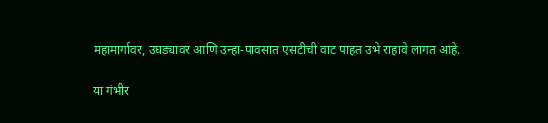महामार्गावर, उघड्यावर आणि उन्हा-पावसात एसटीची वाट पाहत उभे राहावे लागत आहे.

या गंभीर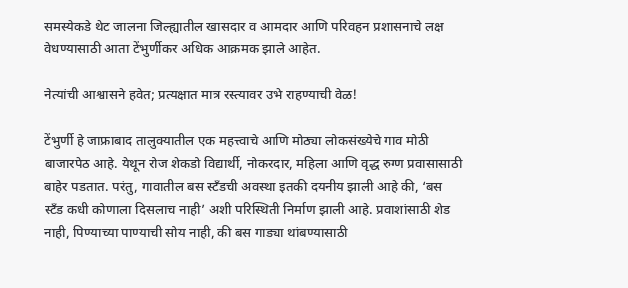समस्येकडे थेट जालना जिल्ह्यातील खासदार व आमदार आणि परिवहन प्रशासनाचे लक्ष वेधण्यासाठी आता टेंभुर्णीकर अधिक आक्रमक झाले आहेत.

नेत्यांची आश्वासने हवेत; प्रत्यक्षात मात्र रस्त्यावर उभे राहण्याची वेळ!

टेंभुर्णी हे जाफ्राबाद तालुक्यातील एक महत्त्वाचे आणि मोठ्या लोकसंख्येचे गाव मोठी बाजारपेठ आहे. येथून रोज शेकडो विद्यार्थी, नोकरदार, महिला आणि वृद्ध रुग्ण प्रवासासाठी बाहेर पडतात. परंतु, गावातील बस स्टँडची अवस्था इतकी दयनीय झाली आहे की, ‘बस स्टँड कधी कोणाला दिसलाच नाही’ अशी परिस्थिती निर्माण झाली आहे. प्रवाशांसाठी शेड नाही, पिण्याच्या पाण्याची सोय नाही, की बस गाड्या थांबण्यासाठी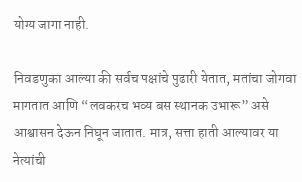योग्य जागा नाही.

निवडणुका आल्या की सर्वच पक्षांचे पुढारी येतात, मतांचा जोगवा मागतात आणि “लवकरच भव्य बस स्थानक उभारू” असे आश्वासन देऊन निघून जातात. मात्र, सत्ता हाती आल्यावर या नेत्यांची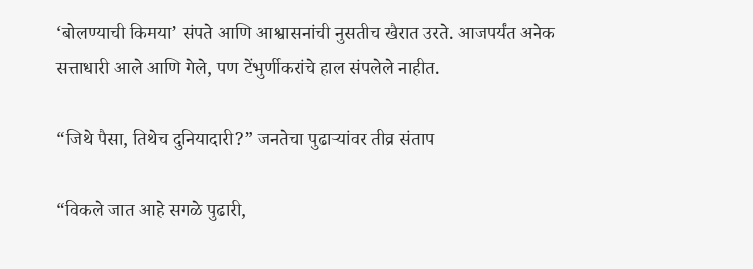‘बोलण्याची किमया’ संपते आणि आश्वासनांची नुसतीच खैरात उरते. आजपर्यंत अनेक सत्ताधारी आले आणि गेले, पण टेंभुर्णीकरांचे हाल संपलेले नाहीत.

“जिथे पैसा, तिथेच दुनियादारी?” जनतेचा पुढार्‍यांवर तीव्र संताप

“विकले जात आहे सगळे पुढारी,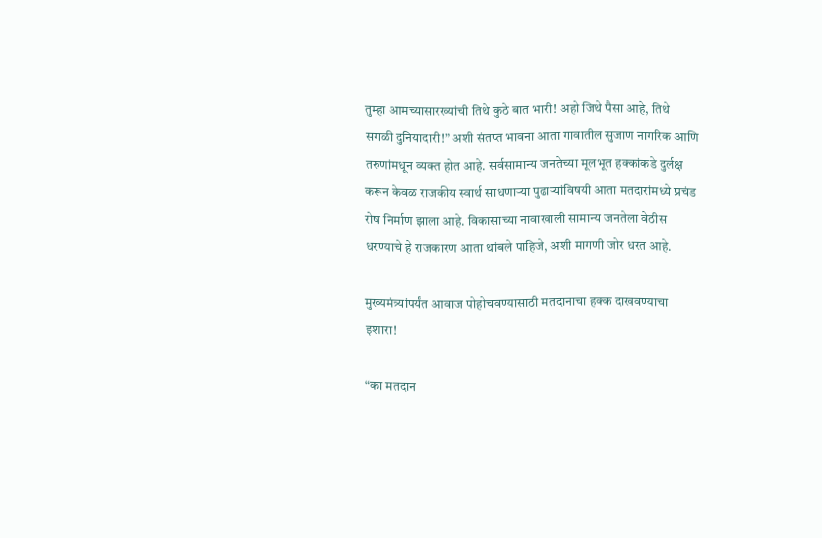तुम्हा आमच्यासारख्यांची तिथे कुठे बात भारी! अहो जिथे पैसा आहे, तिथे सगळी दुनियादारी!” अशी संतप्त भावना आता गावातील सुजाण नागरिक आणि तरुणांमधून व्यक्त होत आहे. सर्वसामान्य जनतेच्या मूलभूत हक्कांकडे दुर्लक्ष करून केवळ राजकीय स्वार्थ साधणाऱ्या पुढार्‍यांविषयी आता मतदारांमध्ये प्रचंड रोष निर्माण झाला आहे. विकासाच्या नावाखाली सामान्य जनतेला वेठीस धरण्याचे हे राजकारण आता थांबले पाहिजे, अशी मागणी जोर धरत आहे.

मुख्यमंत्र्यांपर्यंत आवाज पोहोचवण्यासाठी मतदानाचा हक्क दाखवण्याचा इशारा!

“का मतदान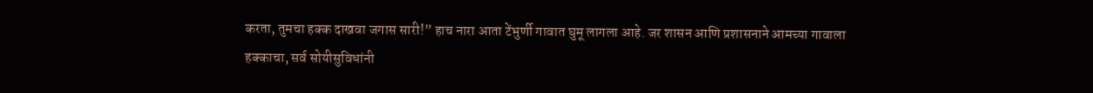करता, तुमचा हक्क दाखवा जगास सारी!” हाच नारा आता टेंभुर्णी गावात घुमू लागला आहे. जर शासन आणि प्रशासनाने आमच्या गावाला हक्काचा, सर्व सोयीसुविधांनी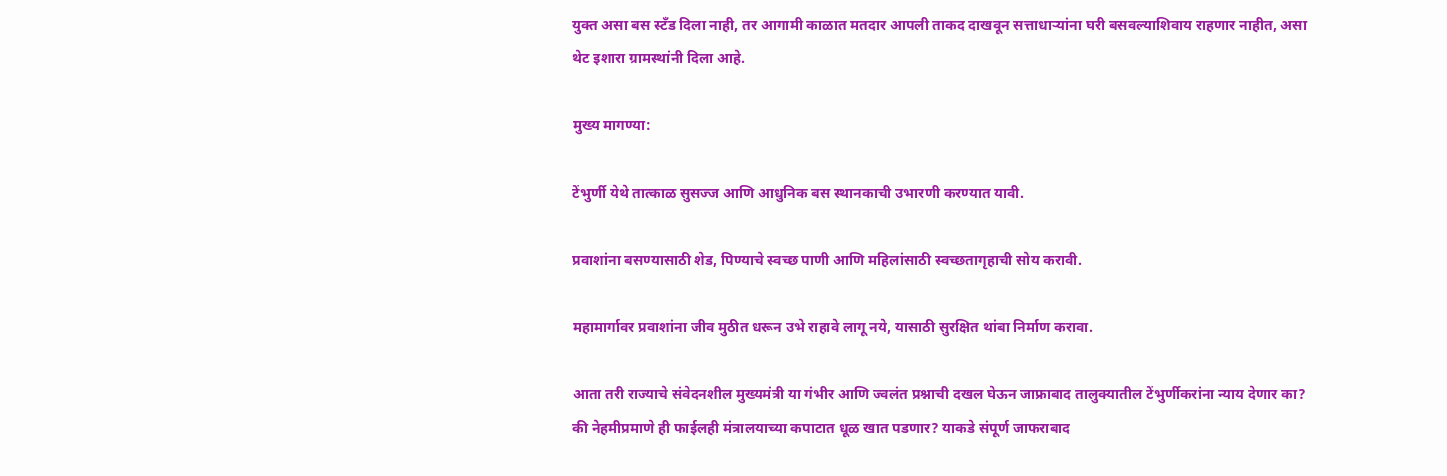युक्त असा बस स्टँड दिला नाही, तर आगामी काळात मतदार आपली ताकद दाखवून सत्ताधाऱ्यांना घरी बसवल्याशिवाय राहणार नाहीत, असा थेट इशारा ग्रामस्थांनी दिला आहे.

मुख्य मागण्या:

टेंभुर्णी येथे तात्काळ सुसज्ज आणि आधुनिक बस स्थानकाची उभारणी करण्यात यावी.

प्रवाशांना बसण्यासाठी शेड, पिण्याचे स्वच्छ पाणी आणि महिलांसाठी स्वच्छतागृहाची सोय करावी.

महामार्गावर प्रवाशांना जीव मुठीत धरून उभे राहावे लागू नये, यासाठी सुरक्षित थांबा निर्माण करावा.

आता तरी राज्याचे संवेदनशील मुख्यमंत्री या गंभीर आणि ज्वलंत प्रश्नाची दखल घेऊन जाफ्राबाद तालुक्यातील टेंभुर्णीकरांना न्याय देणार का? की नेहमीप्रमाणे ही फाईलही मंत्रालयाच्या कपाटात धूळ खात पडणार? याकडे संपूर्ण जाफराबाद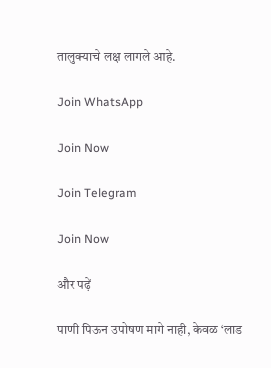तालुक्याचे लक्ष लागले आहे.

Join WhatsApp

Join Now

Join Telegram

Join Now

और पढ़ें

पाणी पिऊन उपोषण मागे नाही, केवळ ‘लाड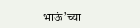भाऊं’च्या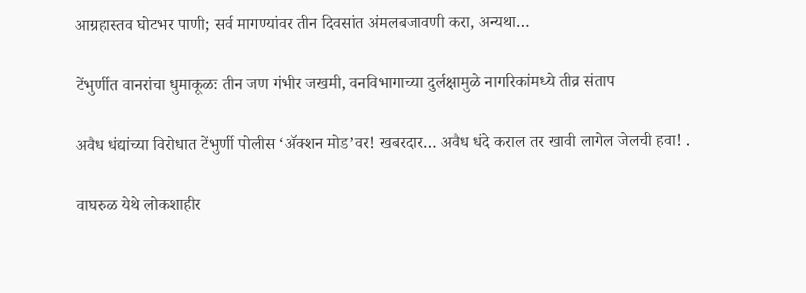आग्रहास्तव घोटभर पाणी; सर्व मागण्यांवर तीन दिवसांत अंमलबजावणी करा, अन्यथा…

टेंभुर्णीत वानरांचा धुमाकूळः तीन जण गंभीर जखमी, वनविभागाच्या दुर्लक्षामुळे नागरिकांमध्ये तीव्र संताप

अवैध धंद्यांच्या विरोधात टेंभुर्णी पोलीस ‘ॲक्शन मोड’वर! खबरदार… अवैध धंदे कराल तर खावी लागेल जेलची हवा! .

वाघरुळ येथे लोकशाहीर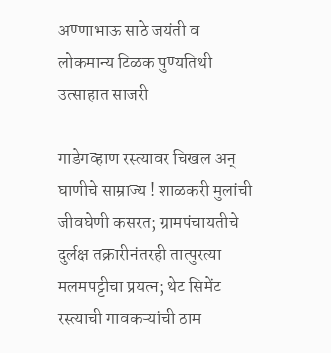अण्णाभाऊ साठे जयंती व लोकमान्य टिळक पुण्यतिथी उत्साहात साजरी

गाडेगव्हाण रस्त्यावर चिखल अन् घाणीचे साम्राज्य ! शाळकरी मुलांची जीवघेणी कसरत; ग्रामपंचायतीचे दुर्लक्ष तक्रारीनंतरही तात्पुरत्या मलमपट्टीचा प्रयत्न; थेट सिमेंट रस्त्याची गावकऱ्यांची ठाम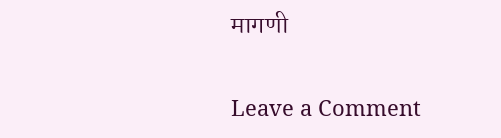मागणी

Leave a Comment